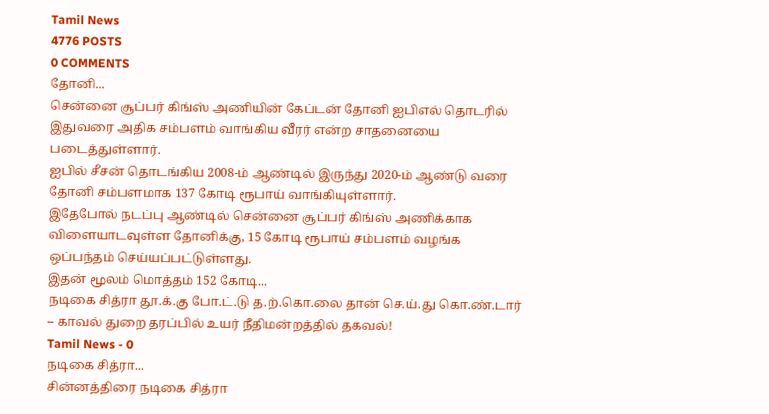Tamil News
4776 POSTS
0 COMMENTS
தோனி...
சென்னை சூப்பர் கிங்ஸ் அணியின் கேப்டன் தோனி ஐபிஎல் தொடரில் இதுவரை அதிக சம்பளம் வாங்கிய வீரர் என்ற சாதனையை படைத்துள்ளார்.
ஐபில் சீசன் தொடங்கிய 2008-ம் ஆண்டில் இருந்து 2020-ம் ஆண்டு வரை தோனி சம்பளமாக 137 கோடி ரூபாய் வாங்கியுள்ளார்.
இதேபோல் நடப்பு ஆண்டில் சென்னை சூப்பர் கிங்ஸ் அணிக்காக விளையாடவுள்ள தோனிக்கு, 15 கோடி ரூபாய் சம்பளம் வழங்க ஒப்பந்தம் செய்யப்பட்டுள்ளது.
இதன் மூலம் மொத்தம் 152 கோடி...
நடிகை சித்ரா தூ.க்.கு போ.ட்.டு த.ற்.கொ.லை தான் செ.ய்.து கொ.ண்.டார் – காவல் துறை தரப்பில் உயர் நீதிமன்றத்தில் தகவல்!
Tamil News - 0
நடிகை சித்ரா...
சின்னத்திரை நடிகை சித்ரா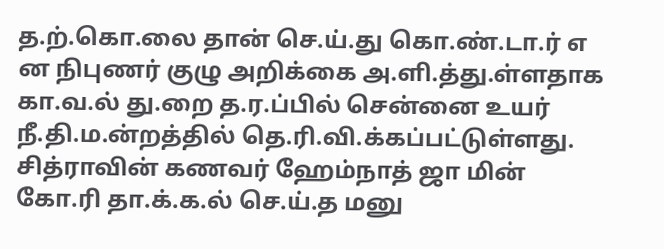த.ற்.கொ.லை தான் செ.ய்.து கொ.ண்.டா.ர் எ ன நிபுணர் குழு அறிக்கை அ.ளி.த்து.ள்ளதாக கா.வ.ல் து.றை த.ர.ப்பில் சென்னை உயர் நீ.தி.ம.ன்றத்தில் தெ.ரி.வி.க்கப்பட்டுள்ளது.
சித்ராவின் கணவர் ஹேம்நாத் ஜா மின் கோ.ரி தா.க்.க.ல் செ.ய்.த மனு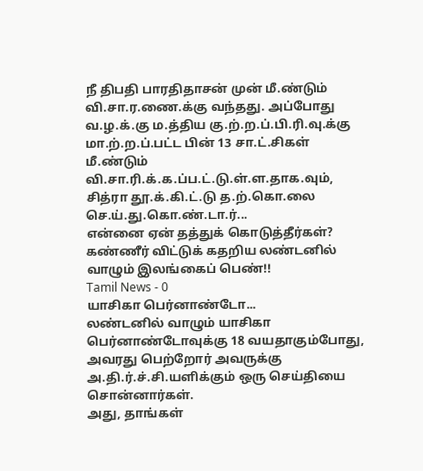நீ திபதி பாரதிதாசன் முன் மீ.ண்டும் வி.சா.ர.ணை.க்கு வந்தது. அப்போது வ.ழ.க்.கு ம.த்திய கு.ற்.ற.ப்.பி.ரி.வு.க்கு மா.ற்.ற.ப்.பட்ட பின் 13 சா.ட்.சிகள் மீ.ண்டும் வி.சா.ரி.க்.க.ப்ப.ட்.டு.ள்.ள.தாக.வும்,
சித்ரா தூ.க்.கி.ட்.டு த.ற்.கொ.லை செ.ய்.து.கொ.ண்.டா.ர்...
என்னை ஏன் தத்துக் கொடுத்தீர்கள்? கண்ணீர் விட்டுக் கதறிய லண்டனில் வாழும் இலங்கைப் பெண்!!
Tamil News - 0
யாசிகா பெர்னாண்டோ...
லண்டனில் வாழும் யாசிகா பெர்னாண்டோவுக்கு 18 வயதாகும்போது, அவரது பெற்றோர் அவருக்கு அ.தி.ர்.ச்.சி.யளிக்கும் ஒரு செய்தியை சொன்னார்கள்.
அது, தாங்கள்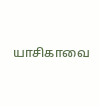யாசிகாவை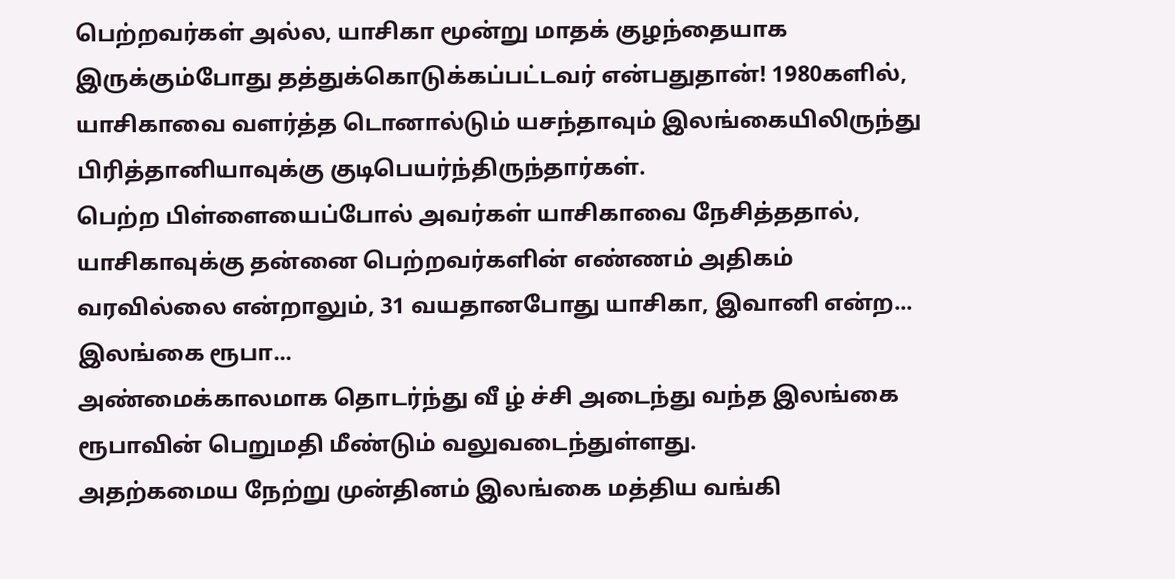பெற்றவர்கள் அல்ல, யாசிகா மூன்று மாதக் குழந்தையாக இருக்கும்போது தத்துக்கொடுக்கப்பட்டவர் என்பதுதான்! 1980களில், யாசிகாவை வளர்த்த டொனால்டும் யசந்தாவும் இலங்கையிலிருந்து பிரித்தானியாவுக்கு குடிபெயர்ந்திருந்தார்கள்.
பெற்ற பிள்ளையைப்போல் அவர்கள் யாசிகாவை நேசித்ததால், யாசிகாவுக்கு தன்னை பெற்றவர்களின் எண்ணம் அதிகம் வரவில்லை என்றாலும், 31 வயதானபோது யாசிகா, இவானி என்ற...
இலங்கை ரூபா...
அண்மைக்காலமாக தொடர்ந்து வீ ழ் ச்சி அடைந்து வந்த இலங்கை ரூபாவின் பெறுமதி மீண்டும் வலுவடைந்துள்ளது.
அதற்கமைய நேற்று முன்தினம் இலங்கை மத்திய வங்கி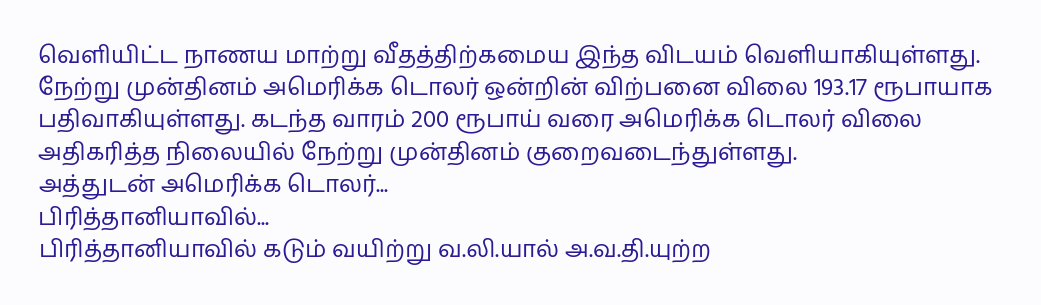வெளியிட்ட நாணய மாற்று வீதத்திற்கமைய இந்த விடயம் வெளியாகியுள்ளது.
நேற்று முன்தினம் அமெரிக்க டொலர் ஒன்றின் விற்பனை விலை 193.17 ரூபாயாக பதிவாகியுள்ளது. கடந்த வாரம் 200 ரூபாய் வரை அமெரிக்க டொலர் விலை அதிகரித்த நிலையில் நேற்று முன்தினம் குறைவடைந்துள்ளது.
அத்துடன் அமெரிக்க டொலர்...
பிரித்தானியாவில்...
பிரித்தானியாவில் கடும் வயிற்று வ.லி.யால் அ.வ.தி.யுற்ற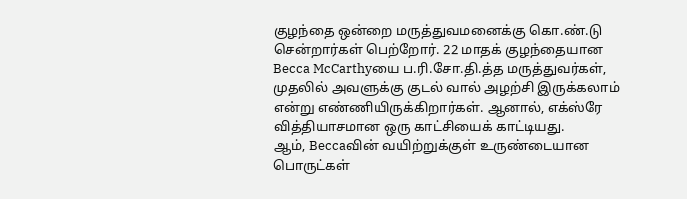குழந்தை ஒன்றை மருத்துவமனைக்கு கொ.ண்.டு சென்றார்கள் பெற்றோர். 22 மாதக் குழந்தையான Becca McCarthyயை ப.ரி.சோ.தி.த்த மருத்துவர்கள்,
முதலில் அவளுக்கு குடல் வால் அழற்சி இருக்கலாம் என்று எண்ணியிருக்கிறார்கள். ஆனால், எக்ஸ்ரே வித்தியாசமான ஒரு காட்சியைக் காட்டியது.
ஆம், Beccaவின் வயிற்றுக்குள் உருண்டையான பொருட்கள்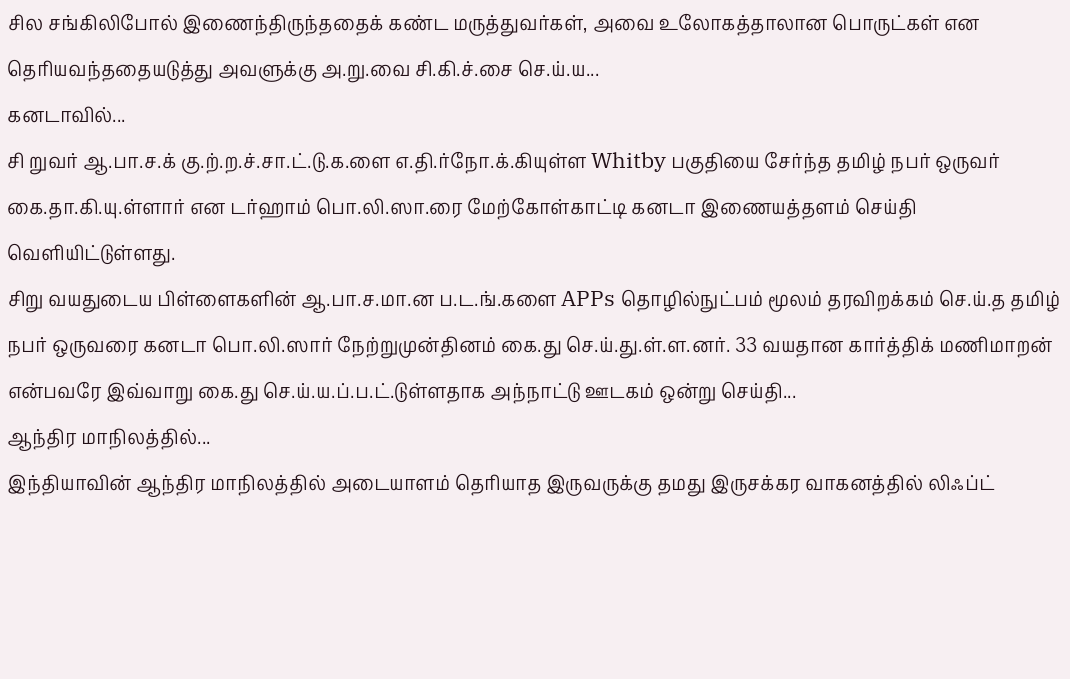சில சங்கிலிபோல் இணைந்திருந்ததைக் கண்ட மருத்துவர்கள், அவை உலோகத்தாலான பொருட்கள் என தெரியவந்ததையடுத்து அவளுக்கு அ.று.வை சி.கி.ச்.சை செ.ய்.ய...
கனடாவில்...
சி றுவர் ஆ.பா.ச.க் கு.ற்.ற.ச்.சா.ட்.டு.க.ளை எ.தி.ர்நோ.க்.கியுள்ள Whitby பகுதியை சேர்ந்த தமிழ் நபர் ஒருவர் கை.தா.கி.யு.ள்ளார் என டர்ஹாம் பொ.லி.ஸா.ரை மேற்கோள்காட்டி கனடா இணையத்தளம் செய்தி வெளியிட்டுள்ளது.
சிறு வயதுடைய பிள்ளைகளின் ஆ.பா.ச.மா.ன ப.ட.ங்.களை APPs தொழில்நுட்பம் மூலம் தரவிறக்கம் செ.ய்.த தமிழ் நபர் ஒருவரை கனடா பொ.லி.ஸார் நேற்றுமுன்தினம் கை.து செ.ய்.து.ள்.ள.னர். 33 வயதான கார்த்திக் மணிமாறன் என்பவரே இவ்வாறு கை.து செ.ய்.ய.ப்.ப.ட்.டுள்ளதாக அந்நாட்டு ஊடகம் ஒன்று செய்தி...
ஆந்திர மாநிலத்தில்...
இந்தியாவின் ஆந்திர மாநிலத்தில் அடையாளம் தெரியாத இருவருக்கு தமது இருசக்கர வாகனத்தில் லிஃப்ட்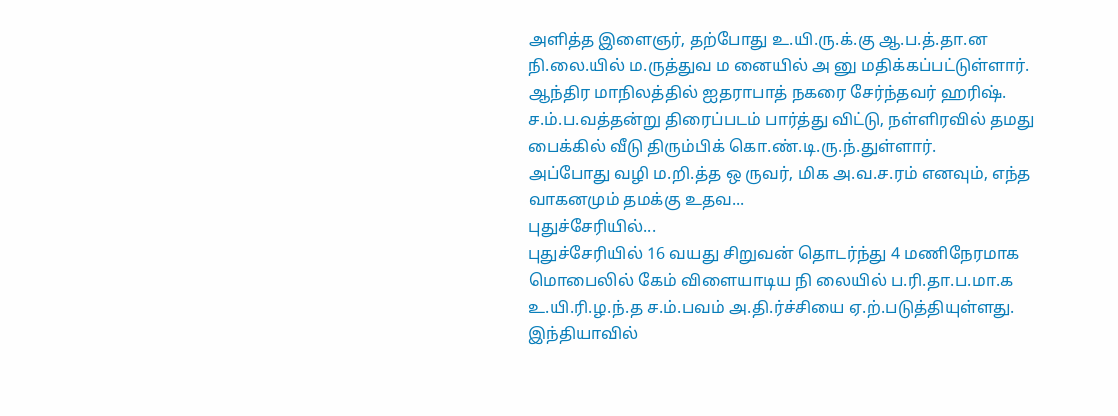அளித்த இளைஞர், தற்போது உ.யி.ரு.க்.கு ஆ.ப.த்.தா.ன நி.லை.யில் ம.ருத்துவ ம னையில் அ னு மதிக்கப்பட்டுள்ளார்.
ஆந்திர மாநிலத்தில் ஐதராபாத் நகரை சேர்ந்தவர் ஹரிஷ். ச.ம்.ப.வத்தன்று திரைப்படம் பார்த்து விட்டு, நள்ளிரவில் தமது பைக்கில் வீடு திரும்பிக் கொ.ண்.டி.ரு.ந்.துள்ளார்.
அப்போது வழி ம.றி.த்த ஒ ருவர், மிக அ.வ.ச.ரம் எனவும், எந்த வாகனமும் தமக்கு உதவ...
புதுச்சேரியில்...
புதுச்சேரியில் 16 வயது சிறுவன் தொடர்ந்து 4 மணிநேரமாக மொபைலில் கேம் விளையாடிய நி லையில் ப.ரி.தா.ப.மா.க உ.யி.ரி.ழ.ந்.த ச.ம்.பவம் அ.தி.ர்ச்சியை ஏ.ற்.படுத்தியுள்ளது.
இந்தியாவில்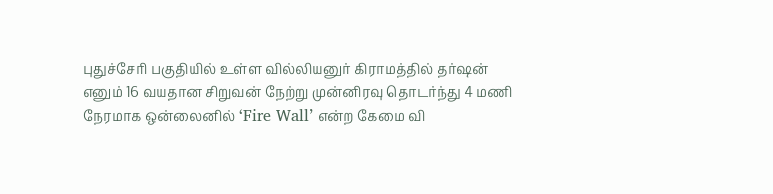புதுச்சேரி பகுதியில் உள்ள வில்லியனுர் கிராமத்தில் தர்ஷன் எனும் 16 வயதான சிறுவன் நேற்று முன்னிரவு தொடர்ந்து 4 மணி நேரமாக ஒன்லைனில் ‘Fire Wall’ என்ற கேமை வி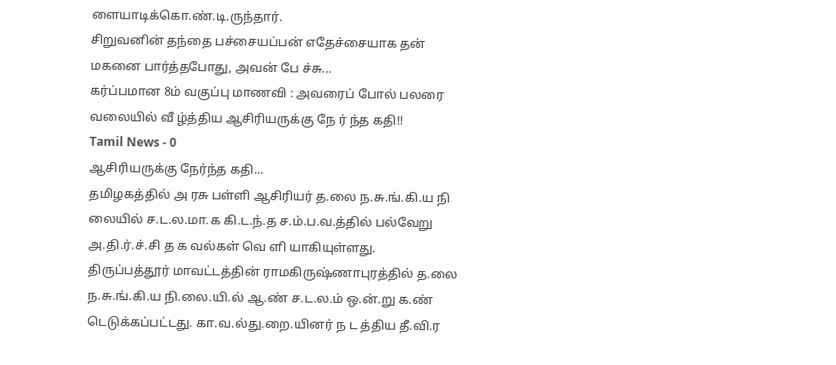ளையாடிக்கொ.ண்.டி.ருந்தார்.
சிறுவனின் தந்தை பச்சையப்பன் எதேச்சையாக தன் மகனை பார்த்தபோது, அவன் பே ச்சு...
கர்ப்பமான 8ம் வகுப்பு மாணவி : அவரைப் போல் பலரை வலையில் வீ ழ்த்திய ஆசிரியருக்கு நே ர் ந்த கதி!!
Tamil News - 0
ஆசிரியருக்கு நேர்ந்த கதி...
தமிழகத்தில் அ ரசு பள்ளி ஆசிரியர் த.லை ந.சு.ங்.கி.ய நி லையில் ச.ட.ல.மா.க கி.ட.ந்.த ச.ம்.ப.வ.த்தில் பல்வேறு அ.தி.ர்.ச்.சி த க வல்கள் வெ ளி யாகியுள்ளது.
திருப்பத்தூர் மாவட்டத்தின் ராமகிருஷ்ணாபுரத்தில் த.லை ந.சு.ங்.கி.ய நி.லை.யி.ல் ஆ.ண் ச.ட.ல.ம் ஒ.ன்.று க.ண் டெடுக்கப்பட்டது. கா.வ.ல்து.றை.யினர் ந ட த்திய தீ.வி.ர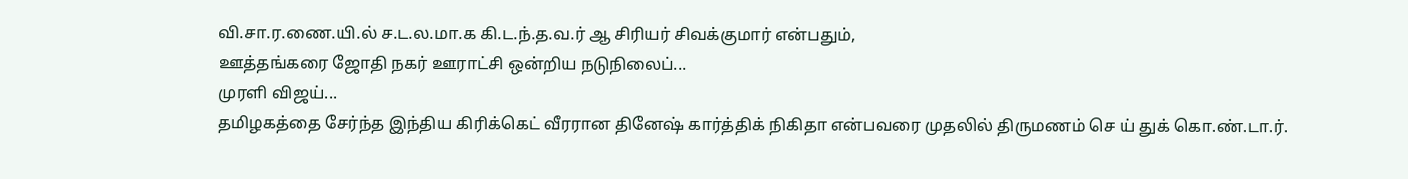வி.சா.ர.ணை.யி.ல் ச.ட.ல.மா.க கி.ட.ந்.த.வ.ர் ஆ சிரியர் சிவக்குமார் என்பதும்,
ஊத்தங்கரை ஜோதி நகர் ஊராட்சி ஒன்றிய நடுநிலைப்...
முரளி விஜய்...
தமிழகத்தை சேர்ந்த இந்திய கிரிக்கெட் வீரரான தினேஷ் கார்த்திக் நிகிதா என்பவரை முதலில் திருமணம் செ ய் துக் கொ.ண்.டா.ர்.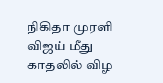நிகிதா முரளி விஜய் மீது காதலில் விழ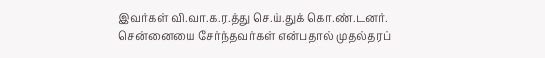இவர்கள் வி.வா.க.ர.த்து செ.ய்.துக் கொ.ண்.டனர்.
சென்னையை சேர்ந்தவர்கள் என்பதால் முதல்தரப்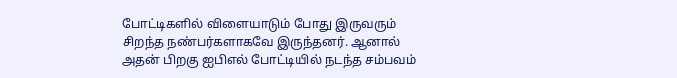போட்டிகளில் விளையாடும் போது இருவரும் சிறந்த நண்பர்களாகவே இருந்தனர். ஆனால் அதன் பிறகு ஐபிஎல் போட்டியில் நடந்த சம்பவம்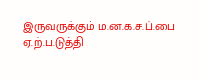இருவருக்கும் ம.ன.க.ச.ப்.பை ஏ.ற்.ப.டுத்தி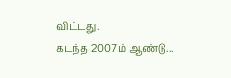விட்டது.
கடந்த 2007ம் ஆண்டு...